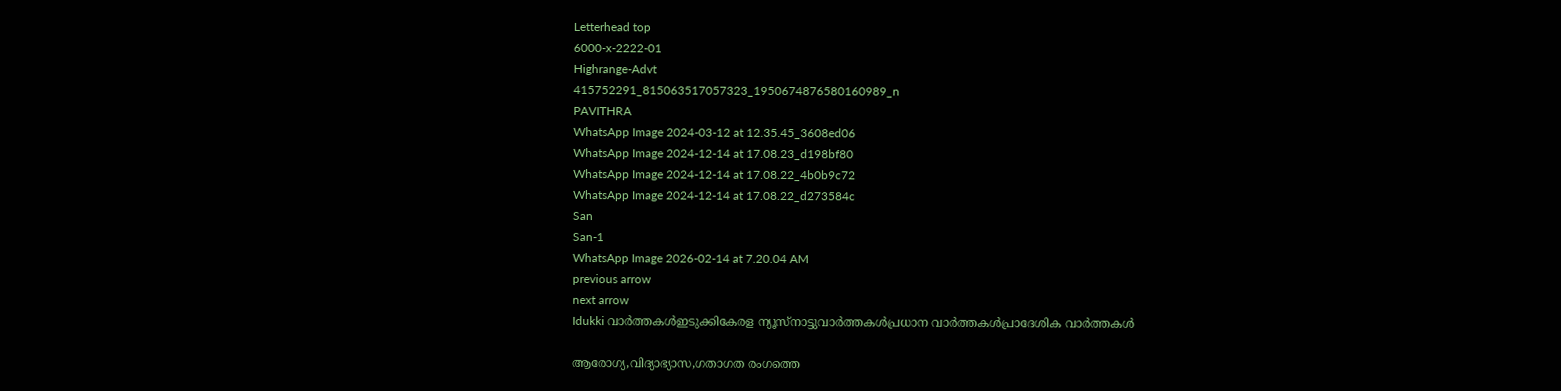Letterhead top
6000-x-2222-01
Highrange-Advt
415752291_815063517057323_1950674876580160989_n
PAVITHRA
WhatsApp Image 2024-03-12 at 12.35.45_3608ed06
WhatsApp Image 2024-12-14 at 17.08.23_d198bf80
WhatsApp Image 2024-12-14 at 17.08.22_4b0b9c72
WhatsApp Image 2024-12-14 at 17.08.22_d273584c
San
San-1
WhatsApp Image 2026-02-14 at 7.20.04 AM
previous arrow
next arrow
Idukki വാര്‍ത്തകള്‍ഇടുക്കികേരള ന്യൂസ്നാട്ടുവാര്‍ത്തകള്‍പ്രധാന വാര്‍ത്തകള്‍പ്രാദേശിക വാർത്തകൾ

ആരോഗ്യ,വിദ്യാഭ്യാസ,ഗതാഗത രംഗത്തെ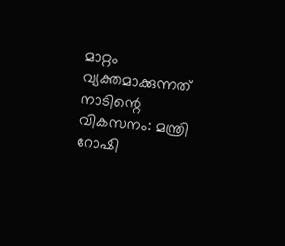മാറ്റം വ്യക്തമാക്കുന്നത് നാടിന്റെ വികസനം: മന്ത്രി റോഷി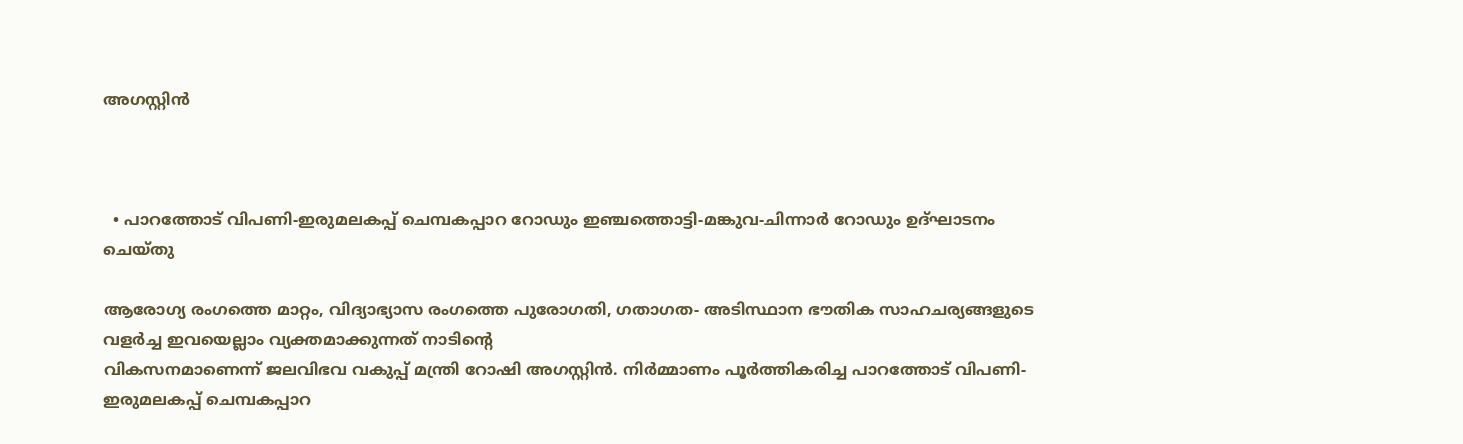അഗസ്റ്റിന്‍



  • പാറത്തോട് വിപണി-ഇരുമലകപ്പ് ചെമ്പകപ്പാറ റോഡും ഇഞ്ചത്തൊട്ടി-മങ്കുവ-ചിന്നാര്‍ റോഡും ഉദ്ഘാടനം ചെയ്തു

ആരോഗ്യ രംഗത്തെ മാറ്റം, വിദ്യാഭ്യാസ രംഗത്തെ പുരോഗതി, ഗതാഗത- അടിസ്ഥാന ഭൗതിക സാഹചര്യങ്ങളുടെ വളര്‍ച്ച ഇവയെല്ലാം വ്യക്തമാക്കുന്നത് നാടിന്റെ
വികസനമാണെന്ന് ജലവിഭവ വകുപ്പ് മന്ത്രി റോഷി അഗസ്റ്റിന്‍. നിര്‍മ്മാണം പൂര്‍ത്തികരിച്ച പാറത്തോട് വിപണി-ഇരുമലകപ്പ് ചെമ്പകപ്പാറ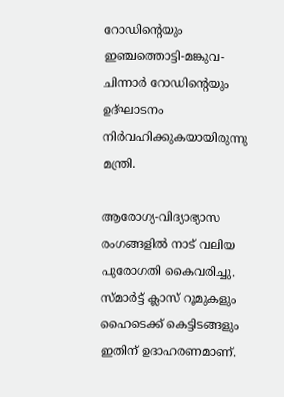റോഡിന്റെയും ഇഞ്ചത്തൊട്ടി-മങ്കുവ-ചിന്നാര്‍ റോഡിന്റെയും ഉദ്ഘാടനം നിര്‍വഹിക്കുകയായിരുന്നു മന്ത്രി.

ആരോഗ്യ-വിദ്യാഭ്യാസ രംഗങ്ങളില്‍ നാട് വലിയ പുരോഗതി കൈവരിച്ചു. സ്മാര്‍ട്ട് ക്ലാസ് റൂമുകളും ഹൈടെക്ക് കെട്ടിടങ്ങളും ഇതിന് ഉദാഹരണമാണ്.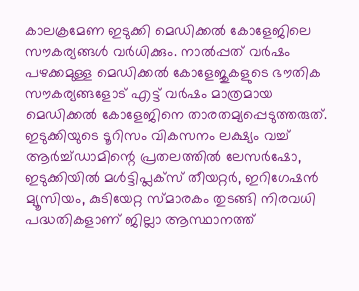കാലക്രമേണ ഇടുക്കി മെഡിക്കല്‍ കോളേജിലെ സൗകര്യങ്ങള്‍ വര്‍ധിക്കും. നാല്‍പ്പത് വര്‍ഷം പഴക്കമുള്ള മെഡിക്കല്‍ കോളേജുകളുടെ ഭൗതിക സൗകര്യങ്ങളോട് എട്ട് വര്‍ഷം മാത്രമായ മെഡിക്കല്‍ കോളേജിനെ താരതമ്യപ്പെടുത്തരുത്. ഇടുക്കിയുടെ ടൂറിസം വികസനം ലക്ഷ്യം വച്ച് ആര്‍ച്ച്ഡാമിന്റെ പ്രതലത്തില്‍ ലേസര്‍ഷോ, ഇടുക്കിയില്‍ മള്‍ട്ടിപ്ലക്സ് തീയറ്റര്‍, ഇറിഗേഷന്‍ മ്യൂസിയം, കുടിയേറ്റ സ്മാരകം തുടങ്ങി നിരവധി പദ്ധതികളാണ് ജില്ലാ ആസ്ഥാനത്ത്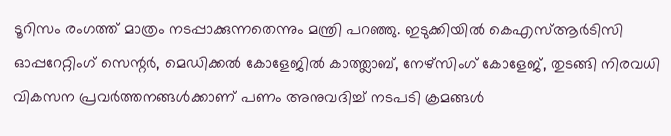ടൂറിസം രംഗത്ത് മാത്രം നടപ്പാക്കുന്നതെന്നും മന്ത്രി പറഞ്ഞു. ഇടുക്കിയില്‍ കെഎസ്ആര്‍ടിസി ഓപ്പറേറ്റിംഗ് സെന്റര്‍, മെഡിക്കല്‍ കോളേജില്‍ കാത്ത്ലാബ്, നേഴ്സിംഗ് കോളേജ്, തുടങ്ങി നിരവധി വികസന പ്രവര്‍ത്തനങ്ങള്‍ക്കാണ് പണം അനുവദിച്ച് നടപടി ക്രമങ്ങള്‍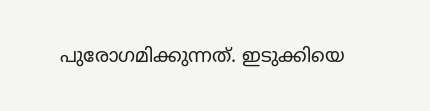പുരോഗമിക്കുന്നത്. ഇടുക്കിയെ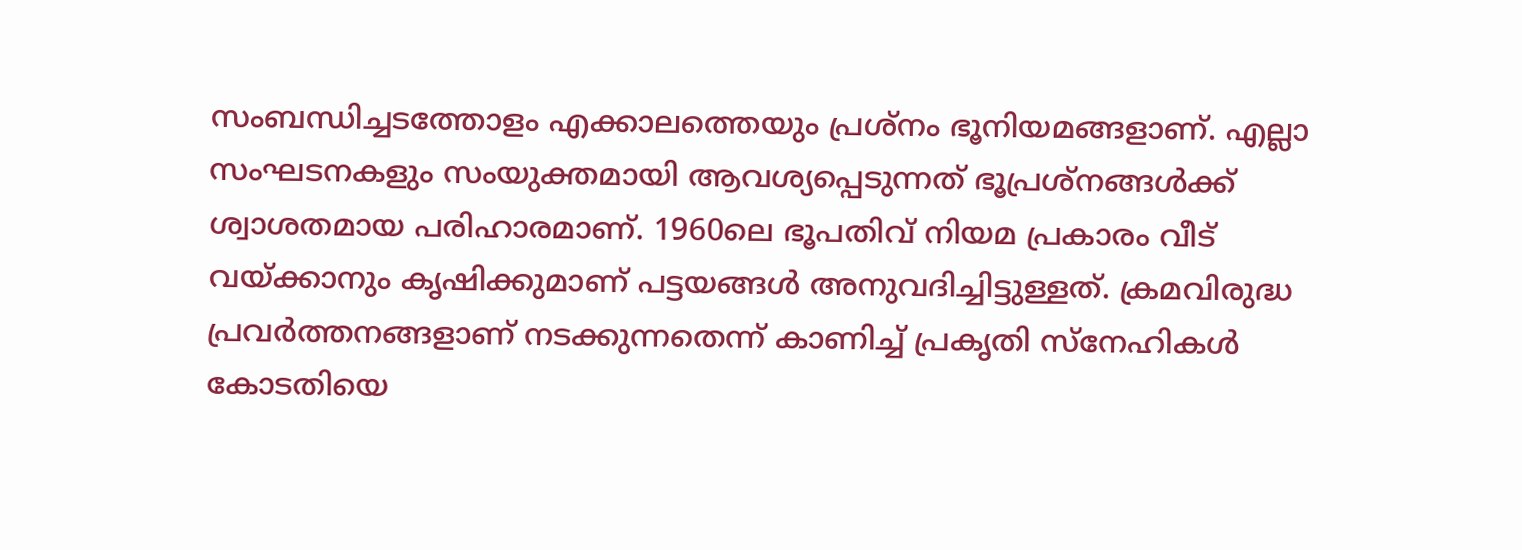സംബന്ധിച്ചടത്തോളം എക്കാലത്തെയും പ്രശ്നം ഭൂനിയമങ്ങളാണ്. എല്ലാ സംഘടനകളും സംയുക്തമായി ആവശ്യപ്പെടുന്നത് ഭൂപ്രശ്നങ്ങള്‍ക്ക് ശ്വാശതമായ പരിഹാരമാണ്. 1960ലെ ഭൂപതിവ് നിയമ പ്രകാരം വീട് വയ്ക്കാനും കൃഷിക്കുമാണ് പട്ടയങ്ങള്‍ അനുവദിച്ചിട്ടുള്ളത്. ക്രമവിരുദ്ധ പ്രവര്‍ത്തനങ്ങളാണ് നടക്കുന്നതെന്ന് കാണിച്ച് പ്രകൃതി സ്നേഹികള്‍ കോടതിയെ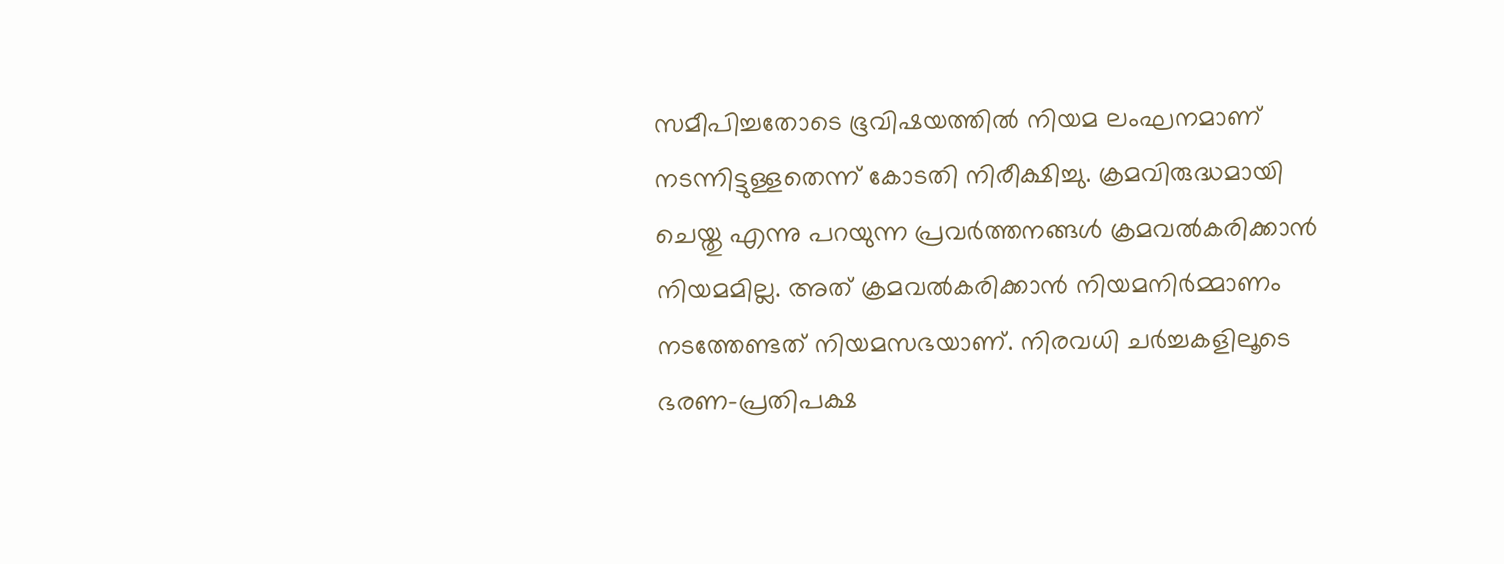സമീപിച്ചതോടെ ഭൂവിഷയത്തില്‍ നിയമ ലംഘനമാണ് നടന്നിട്ടുള്ളതെന്ന് കോടതി നിരീക്ഷിച്ചു. ക്രമവിരുദ്ധമായി ചെയ്തു എന്നു പറയുന്ന പ്രവര്‍ത്തനങ്ങള്‍ ക്രമവല്‍കരിക്കാന്‍ നിയമമില്ല. അത് ക്രമവല്‍കരിക്കാന്‍ നിയമനിര്‍മ്മാണം നടത്തേണ്ടത് നിയമസഭയാണ്. നിരവധി ചര്‍ച്ചകളിലൂടെ ഭരണ-പ്രതിപക്ഷ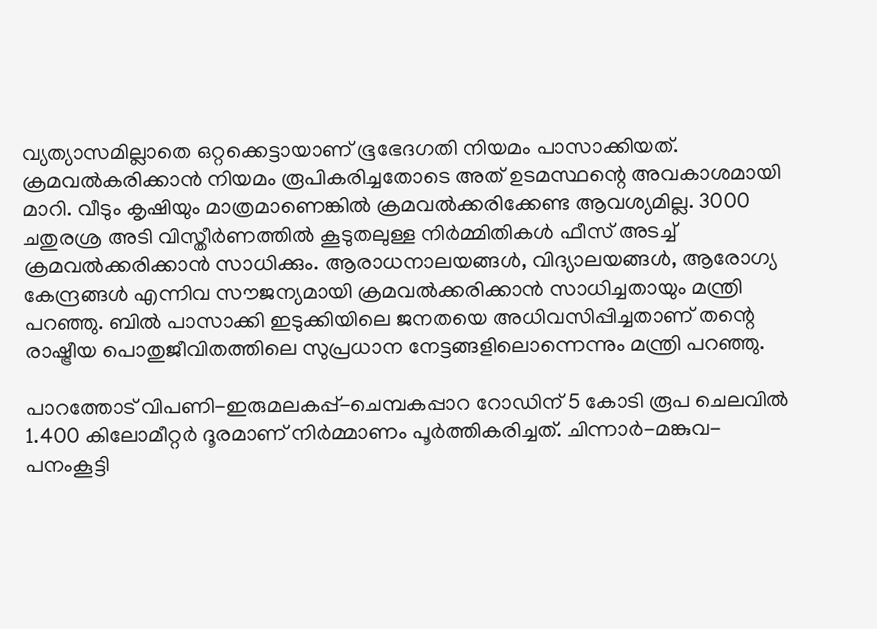വ്യത്യാസമില്ലാതെ ഒറ്റക്കെട്ടായാണ് ഭൂഭേദഗതി നിയമം പാസാക്കിയത്. ക്രമവല്‍കരിക്കാന്‍ നിയമം രൂപികരിച്ചതോടെ അത് ഉടമസ്ഥന്റെ അവകാശമായി മാറി. വീടും കൃഷിയും മാത്രമാണെങ്കില്‍ ക്രമവല്‍ക്കരിക്കേണ്ട ആവശ്യമില്ല. 3000 ചതുരശ്ര അടി വിസ്തീര്‍ണത്തില്‍ കൂടുതലുള്ള നിര്‍മ്മിതികള്‍ ഫീസ് അടച്ച് ക്രമവല്‍ക്കരിക്കാന്‍ സാധിക്കും. ആരാധനാലയങ്ങള്‍, വിദ്യാലയങ്ങള്‍, ആരോഗ്യ കേന്ദ്രങ്ങള്‍ എന്നിവ സൗജന്യമായി ക്രമവല്‍ക്കരിക്കാന്‍ സാധിച്ചതായും മന്ത്രി പറഞ്ഞു. ബില്‍ പാസാക്കി ഇടുക്കിയിലെ ജനതയെ അധിവസിപ്പിച്ചതാണ് തന്റെ രാഷ്ട്രീയ പൊതുജീവിതത്തിലെ സുപ്രധാന നേട്ടങ്ങളിലൊന്നെന്നും മന്ത്രി പറഞ്ഞു.

പാറത്തോട് വിപണി-ഇരുമലകപ്പ്-ചെമ്പകപ്പാറ റോഡിന് 5 കോടി രൂപ ചെലവില്‍ 1.400 കിലോമീറ്റര്‍ ദൂരമാണ് നിര്‍മ്മാണം പൂര്‍ത്തികരിച്ചത്. ചിന്നാര്‍-മങ്കുവ-പനംകൂട്ടി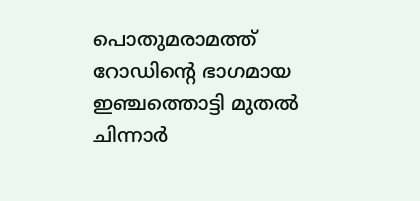പൊതുമരാമത്ത് റോഡിന്റെ ഭാഗമായ ഇഞ്ചത്തൊട്ടി മുതല്‍ ചിന്നാര്‍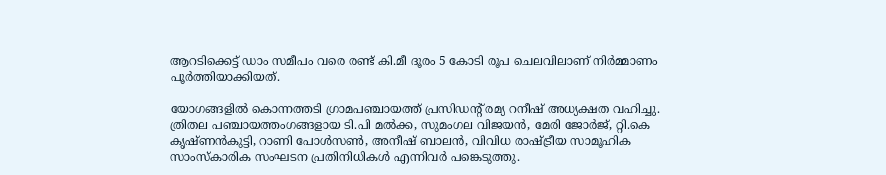ആറടിക്കെട്ട് ഡാം സമീപം വരെ രണ്ട് കി.മീ ദൂരം 5 കോടി രൂപ ചെലവിലാണ് നിര്‍മ്മാണം പൂര്‍ത്തിയാക്കിയത്.

യോഗങ്ങളില്‍ കൊന്നത്തടി ഗ്രാമപഞ്ചായത്ത് പ്രസിഡന്റ് രമ്യ റനീഷ് അധ്യക്ഷത വഹിച്ചു. ത്രിതല പഞ്ചായത്തംഗങ്ങളായ ടി.പി മല്‍ക്ക, സുമംഗല വിജയന്‍, മേരി ജോര്‍ജ്, റ്റി.കെ കൃഷ്ണന്‍കുട്ടി, റാണി പോള്‍സണ്‍, അനീഷ് ബാലന്‍, വിവിധ രാഷ്ട്രീയ സാമൂഹിക സാംസ്‌കാരിക സംഘടന പ്രതിനിധികള്‍ എന്നിവര്‍ പങ്കെടുത്തു.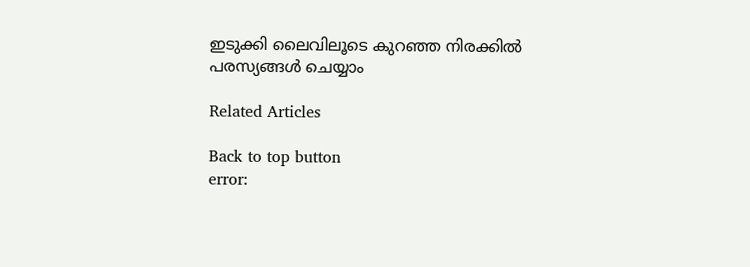ഇടുക്കി ലൈവിലൂടെ കുറഞ്ഞ നിരക്കിൽ പരസ്യങ്ങൾ ചെയ്യാം

Related Articles

Back to top button
error: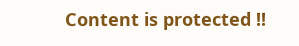Content is protected !!